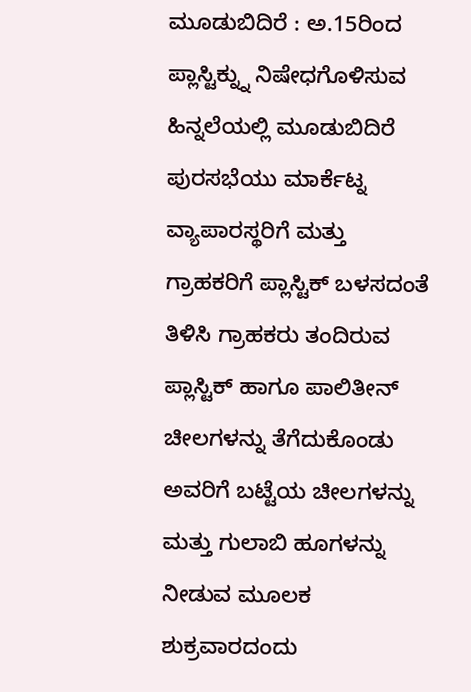ಮೂಡುಬಿದಿರೆ : ಅ.15ರಿಂದ ಪ್ಲಾಸ್ಟಿಕ್ನ್ನು ನಿಷೇಧಗೊಳಿಸುವ ಹಿನ್ನಲೆಯಲ್ಲಿ ಮೂಡುಬಿದಿರೆ ಪುರಸಭೆಯು ಮಾರ್ಕೆಟ್ನ ವ್ಯಾಪಾರಸ್ಥರಿಗೆ ಮತ್ತು ಗ್ರಾಹಕರಿಗೆ ಪ್ಲಾಸ್ಟಿಕ್ ಬಳಸದಂತೆ ತಿಳಿಸಿ ಗ್ರಾಹಕರು ತಂದಿರುವ ಪ್ಲಾಸ್ಟಿಕ್ ಹಾಗೂ ಪಾಲಿತೀನ್ ಚೀಲಗಳನ್ನು ತೆಗೆದುಕೊಂಡು ಅವರಿಗೆ ಬಟ್ಟೆಯ ಚೀಲಗಳನ್ನು ಮತ್ತು ಗುಲಾಬಿ ಹೂಗಳನ್ನು ನೀಡುವ ಮೂಲಕ ಶುಕ್ರವಾರದಂದು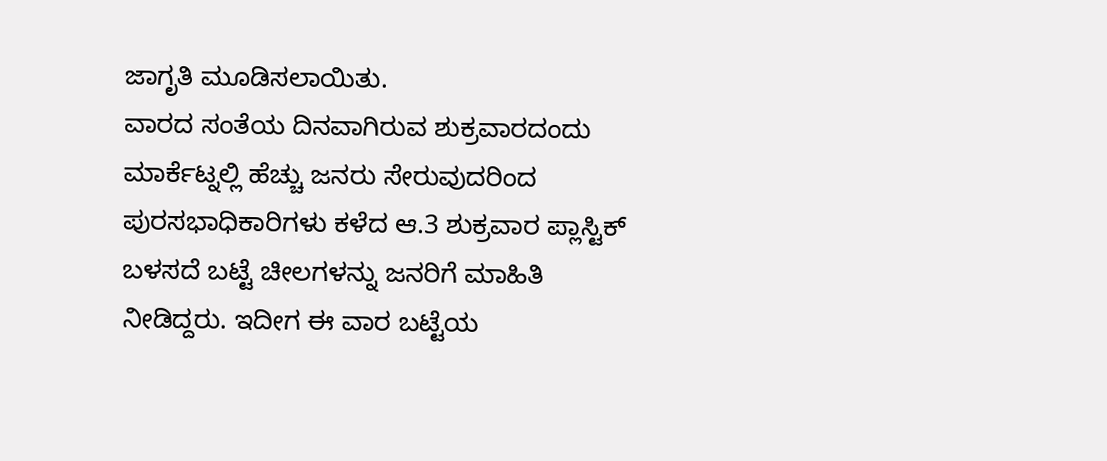ಜಾಗೃತಿ ಮೂಡಿಸಲಾಯಿತು.
ವಾರದ ಸಂತೆಯ ದಿನವಾಗಿರುವ ಶುಕ್ರವಾರದಂದು ಮಾರ್ಕೆಟ್ನಲ್ಲಿ ಹೆಚ್ಚು ಜನರು ಸೇರುವುದರಿಂದ ಪುರಸಭಾಧಿಕಾರಿಗಳು ಕಳೆದ ಆ.3 ಶುಕ್ರವಾರ ಪ್ಲಾಸ್ಟಿಕ್ ಬಳಸದೆ ಬಟ್ಟೆ ಚೀಲಗಳನ್ನು ಜನರಿಗೆ ಮಾಹಿತಿ ನೀಡಿದ್ದರು. ಇದೀಗ ಈ ವಾರ ಬಟ್ಟೆಯ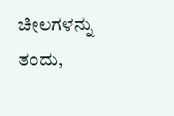ಚೀಲಗಳನ್ನು ತಂದು,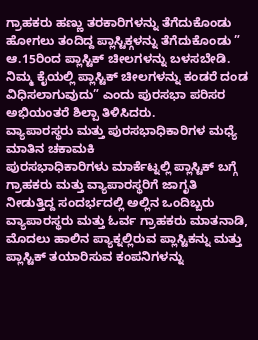ಗ್ರಾಹಕರು ಹಣ್ಣು ತರಕಾರಿಗಳನ್ನು ತೆಗೆದುಕೊಂಡು ಹೋಗಲು ತಂದಿದ್ದ ಪ್ಲಾಸ್ಟಿಕ್ಗಳನ್ನು ತೆಗೆದುಕೊಂಡು ” ಆ.15ರಿಂದ ಪ್ಲಾಸ್ಟಿಕ್ ಚೀಲಗಳನ್ನು ಬಳಸಬೇಡಿ. ನಿಮ್ಮ ಕೈಯಲ್ಲಿ ಪ್ಲಾಸ್ಟಿಕ್ ಚೀಲಗಳನ್ನು ಕಂಡರೆ ದಂಡ ವಿಧಿಸಲಾಗುವುದು” ಎಂದು ಪುರಸಭಾ ಪರಿಸರ ಅಭಿಯಂತರೆ ಶಿಲ್ಪಾ ತಿಳಿಸಿದರು.
ವ್ಯಾಪಾರಸ್ಥರು ಮತ್ತು ಪುರಸಭಾಧಿಕಾರಿಗಳ ಮಧ್ಯೆ ಮಾತಿನ ಚಕಾಮಕಿ
ಪುರಸಭಾಧಿಕಾರಿಗಳು ಮಾರ್ಕೆಟ್ನಲ್ಲಿ ಪ್ಲಾಸ್ಟಿಕ್ ಬಗ್ಗೆ ಗ್ರಾಹಕರು ಮತ್ತು ವ್ಯಾಪಾರಸ್ಥರಿಗೆ ಜಾಗೃತಿ ನೀಡುತ್ತಿದ್ದ ಸಂದರ್ಭದಲ್ಲಿ ಅಲ್ಲಿನ ಒಂದಿಬ್ಬರು ವ್ಯಾಪಾರಸ್ಥರು ಮತ್ತು ಓರ್ವ ಗ್ರಾಹಕರು ಮಾತನಾಡಿ, ಮೊದಲು ಹಾಲಿನ ಪ್ಯಾಕ್ನಲ್ಲಿರುವ ಪ್ಲಾಸ್ಟಿಕನ್ನು ಮತ್ತು ಪ್ಲಾಸ್ಟಿಕ್ ತಯಾರಿಸುವ ಕಂಪನಿಗಳನ್ನು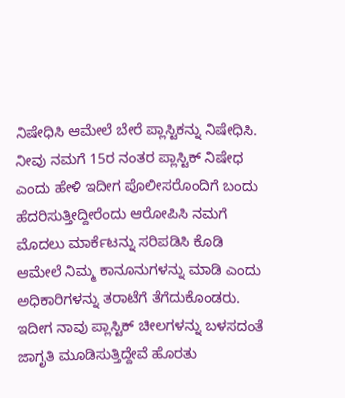ನಿಷೇಧಿಸಿ ಆಮೇಲೆ ಬೇರೆ ಪ್ಲಾಸ್ಟಿಕನ್ನು ನಿಷೇಧಿಸಿ. ನೀವು ನಮಗೆ 15ರ ನಂತರ ಪ್ಲಾಸ್ಟಿಕ್ ನಿಷೇಧ ಎಂದು ಹೇಳಿ ಇದೀಗ ಪೊಲೀಸರೊಂದಿಗೆ ಬಂದು ಹೆದರಿಸುತ್ತೀದ್ದೀರೆಂದು ಆರೋಪಿಸಿ ನಮಗೆ ಮೊದಲು ಮಾರ್ಕೆಟನ್ನು ಸರಿಪಡಿಸಿ ಕೊಡಿ ಆಮೇಲೆ ನಿಮ್ಮ ಕಾನೂನುಗಳನ್ನು ಮಾಡಿ ಎಂದು ಅಧಿಕಾರಿಗಳನ್ನು ತರಾಟೆಗೆ ತೆಗೆದುಕೊಂಡರು.
ಇದೀಗ ನಾವು ಪ್ಲಾಸ್ಟಿಕ್ ಚೀಲಗಳನ್ನು ಬಳಸದಂತೆ ಜಾಗೃತಿ ಮೂಡಿಸುತ್ತಿದ್ದೇವೆ ಹೊರತು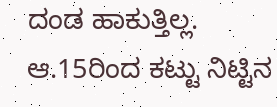ದಂಡ ಹಾಕುತ್ತಿಲ್ಲ. ಆ.15ರಿಂದ ಕಟ್ಟು ನಿಟ್ಟಿನ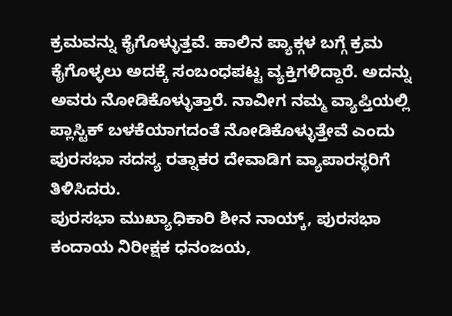ಕ್ರಮವನ್ನು ಕೈಗೊಳ್ಳುತ್ತವೆ. ಹಾಲಿನ ಪ್ಯಾಕ್ಗಳ ಬಗ್ಗೆ ಕ್ರಮ ಕೈಗೊಳ್ಳಲು ಅದಕ್ಕೆ ಸಂಬಂಧಪಟ್ಟ ವ್ಯಕ್ತಿಗಳಿದ್ದಾರೆ. ಅದನ್ನು ಅವರು ನೋಡಿಕೊಳ್ಳುತ್ತಾರೆ. ನಾವೀಗ ನಮ್ಮ ವ್ಯಾಪ್ತಿಯಲ್ಲಿ ಪ್ಲಾಸ್ಟಿಕ್ ಬಳಕೆಯಾಗದಂತೆ ನೋಡಿಕೊಳ್ಳುತ್ತೇವೆ ಎಂದು ಪುರಸಭಾ ಸದಸ್ಯ ರತ್ನಾಕರ ದೇವಾಡಿಗ ವ್ಯಾಪಾರಸ್ಥರಿಗೆ ತಿಳಿಸಿದರು.
ಪುರಸಭಾ ಮುಖ್ಯಾಧಿಕಾರಿ ಶೀನ ನಾಯ್ಕ್, ಪುರಸಭಾ ಕಂದಾಯ ನಿರೀಕ್ಷಕ ಧನಂಜಯ,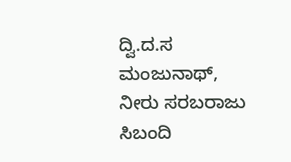ದ್ವಿ.ದ.ಸ ಮಂಜುನಾಥ್, ನೀರು ಸರಬರಾಜು ಸಿಬಂದಿ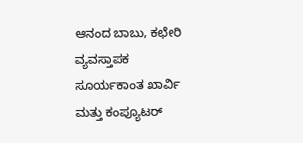ಆನಂದ ಬಾಬು, ಕಛೇರಿ ವ್ಯವಸ್ತಾಪಕ ಸೂರ್ಯಕಾಂತ ಖಾರ್ವಿ ಮತ್ತು ಕಂಪ್ಯೂಟರ್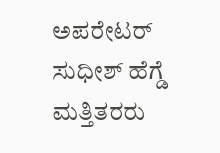ಅಪರೇಟರ್ ಸುಧೀಶ್ ಹೆಗ್ಡೆ ಮತ್ತಿತರರು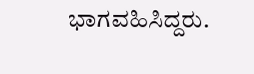ಭಾಗವಹಿಸಿದ್ದರು.